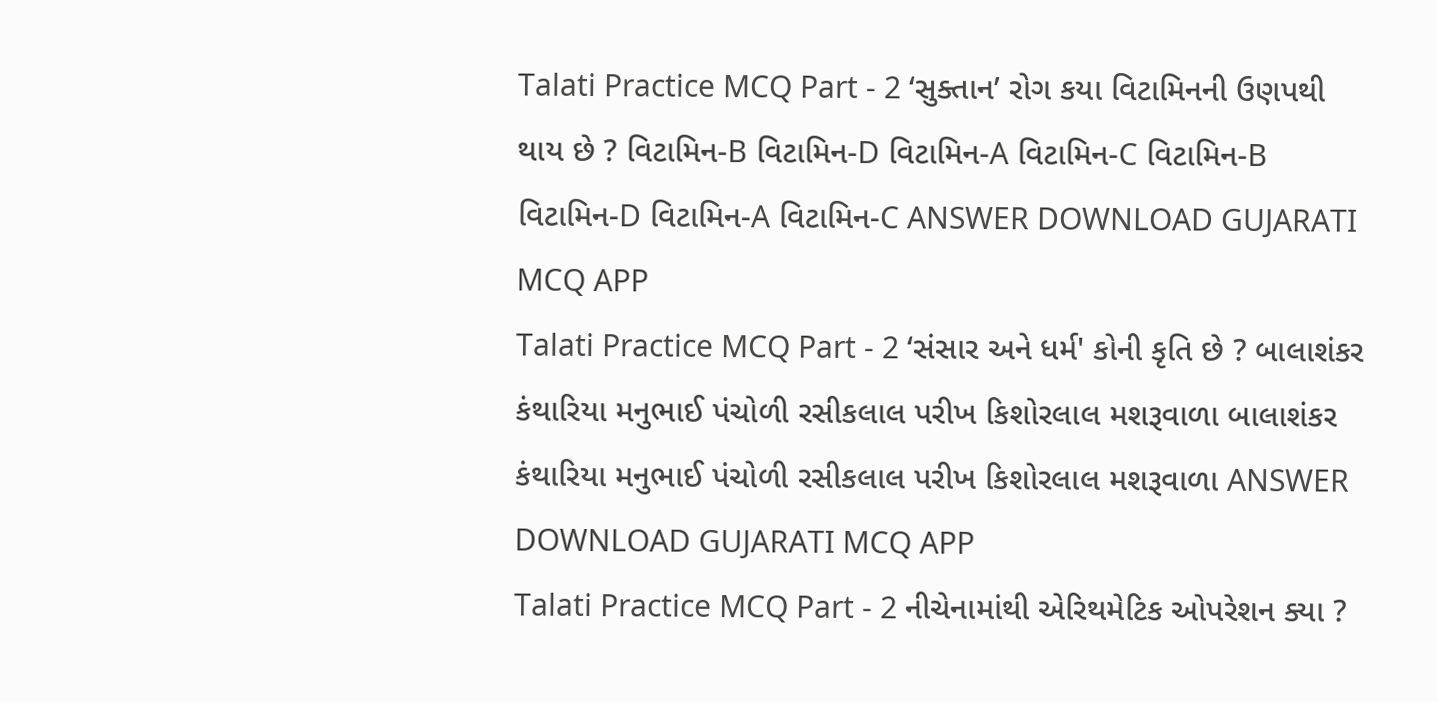Talati Practice MCQ Part - 2 ‘સુક્તાન’ રોગ કયા વિટામિનની ઉણપથી થાય છે ? વિટામિન-B વિટામિન-D વિટામિન-A વિટામિન-C વિટામિન-B વિટામિન-D વિટામિન-A વિટામિન-C ANSWER DOWNLOAD GUJARATI MCQ APP
Talati Practice MCQ Part - 2 ‘સંસાર અને ધર્મ' કોની કૃતિ છે ? બાલાશંકર કંથારિયા મનુભાઈ પંચોળી રસીકલાલ પરીખ કિશોરલાલ મશરૂવાળા બાલાશંકર કંથારિયા મનુભાઈ પંચોળી રસીકલાલ પરીખ કિશોરલાલ મશરૂવાળા ANSWER DOWNLOAD GUJARATI MCQ APP
Talati Practice MCQ Part - 2 નીચેનામાંથી એરિથમેટિક ઓપરેશન ક્યા ?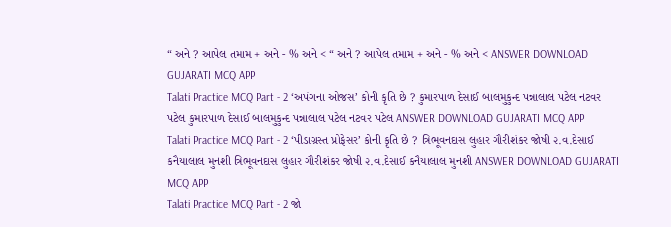“ અને ? આપેલ તમામ + અને - % અને < “ અને ? આપેલ તમામ + અને - % અને < ANSWER DOWNLOAD GUJARATI MCQ APP
Talati Practice MCQ Part - 2 ‘અપંગના ઓજસ’ કોની કૃતિ છે ? કુમારપાળ દેસાઈ બાલમુકુન્દ પન્નાલાલ પટેલ નટવર પટેલ કુમારપાળ દેસાઈ બાલમુકુન્દ પન્નાલાલ પટેલ નટવર પટેલ ANSWER DOWNLOAD GUJARATI MCQ APP
Talati Practice MCQ Part - 2 ‘પીડાગ્રસ્ત પ્રોફેસર’ કોની કૃતિ છે ? ત્રિભૂવનદાસ લુહાર ગૌરીશંકર જોષી ૨.વ.દેસાઈ કનૈયાલાલ મુનશી ત્રિભૂવનદાસ લુહાર ગૌરીશંકર જોષી ૨.વ.દેસાઈ કનૈયાલાલ મુનશી ANSWER DOWNLOAD GUJARATI MCQ APP
Talati Practice MCQ Part - 2 જો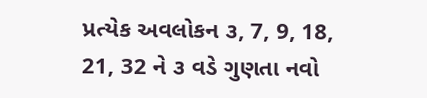પ્રત્યેક અવલોકન ૩, 7, 9, 18, 21, 32 ને ૩ વડે ગુણતા નવો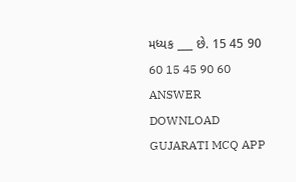મધ્યક ___ છે. 15 45 90 60 15 45 90 60 ANSWER DOWNLOAD GUJARATI MCQ APP